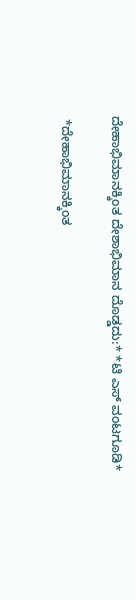ದೇಹಾಭಿಮಾನಕ್ಕಿಂತ ದೇಶಾಭಿಮಾನ ದೊಡ್ಡದು:* *ಟಿ ಎಸ್ ವಂಟಗೂಡಿ*

 *ದೇಹಾಭಿಮಾನಕ್ಕಿಂತ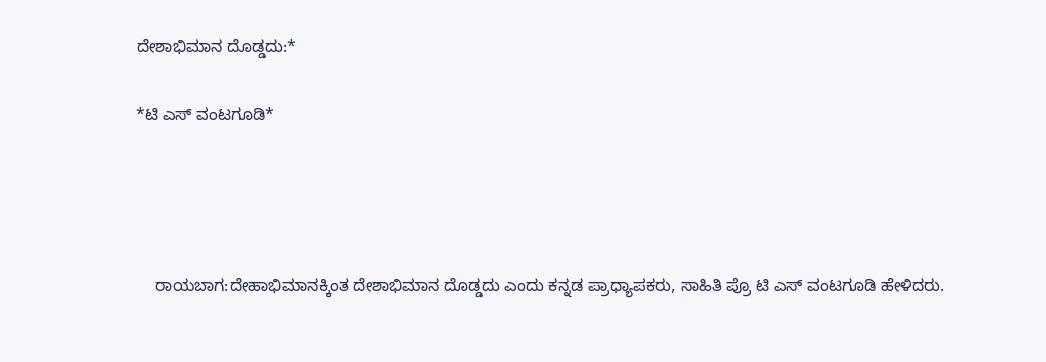ದೇಶಾಭಿಮಾನ ದೊಡ್ಡದು:*

*ಟಿ ಎಸ್ ವಂಟಗೂಡಿ*




    ರಾಯಬಾಗ:ದೇಹಾಭಿಮಾನಕ್ಕಿಂತ ದೇಶಾಭಿಮಾನ ದೊಡ್ಡದು ಎಂದು ಕನ್ನಡ ಪ್ರಾಧ್ಯಾಪಕರು, ಸಾಹಿತಿ ಪ್ರೊ ಟಿ ಎಸ್ ವಂಟಗೂಡಿ ಹೇಳಿದರು.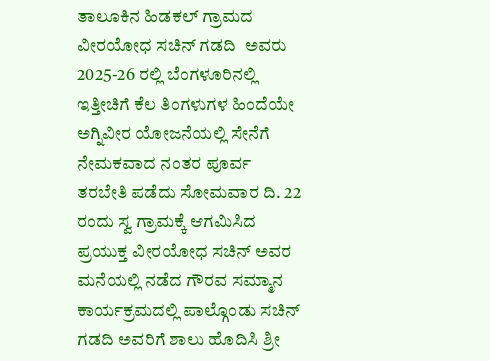ತಾಲೂಕಿನ ಹಿಡಕಲ್ ಗ್ರಾಮದ ವೀರಯೋಧ ಸಚಿನ್ ಗಡದಿ  ಅವರು 2025-26 ರಲ್ಲಿ ಬೆಂಗಳೂರಿನಲ್ಲಿ ಇತ್ತೀಚಿಗೆ ಕೆಲ ತಿಂಗಳುಗಳ ಹಿಂದೆಯೇ ಅಗ್ನಿವೀರ ಯೋಜನೆಯಲ್ಲಿ ಸೇನೆಗೆ ನೇಮಕವಾದ ನಂತರ ಪೂರ್ವ ತರಬೇತಿ ಪಡೆದು ಸೋಮವಾರ ದಿ. 22 ರಂದು ಸ್ವ ಗ್ರಾಮಕ್ಕೆ ಆಗಮಿಸಿದ ಪ್ರಯುಕ್ತ ವೀರಯೋಧ ಸಚಿನ್ ಅವರ ಮನೆಯಲ್ಲಿ ನಡೆದ ಗೌರವ ಸಮ್ಮಾನ ಕಾರ್ಯಕ್ರಮದಲ್ಲಿ ಪಾಲ್ಗೊಂಡು ಸಚಿನ್ ಗಡದಿ ಅವರಿಗೆ ಶಾಲು ಹೊದಿಸಿ ಶ್ರೀ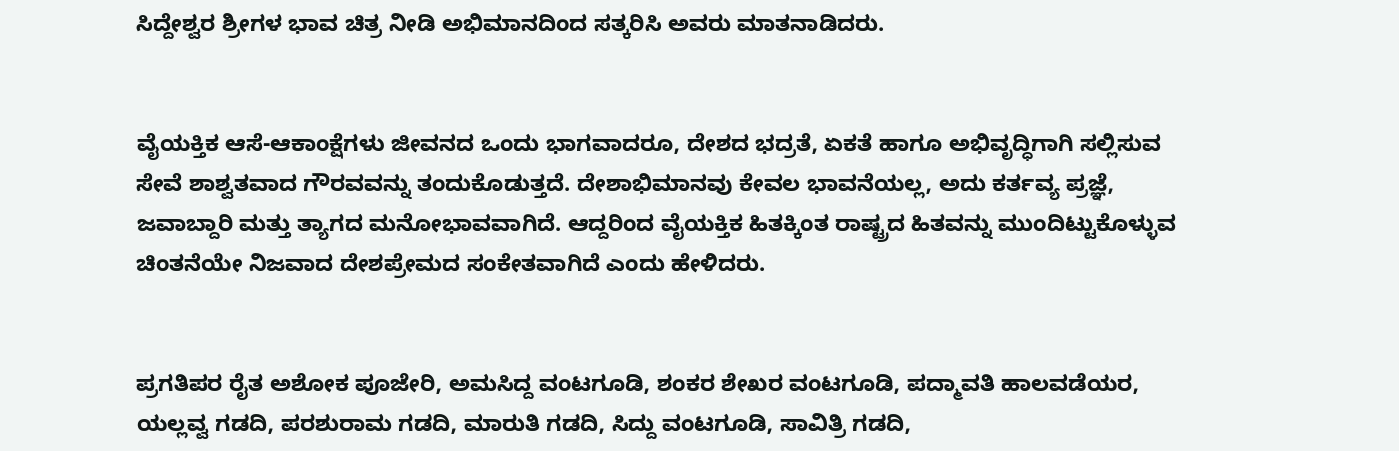ಸಿದ್ದೇಶ್ವರ ಶ್ರೀಗಳ ಭಾವ ಚಿತ್ರ ನೀಡಿ ಅಭಿಮಾನದಿಂದ ಸತ್ಕರಿಸಿ ಅವರು ಮಾತನಾಡಿದರು.


ವೈಯಕ್ತಿಕ ಆಸೆ-ಆಕಾಂಕ್ಷೆಗಳು ಜೀವನದ ಒಂದು ಭಾಗವಾದರೂ, ದೇಶದ ಭದ್ರತೆ, ಏಕತೆ ಹಾಗೂ ಅಭಿವೃದ್ಧಿಗಾಗಿ ಸಲ್ಲಿಸುವ ಸೇವೆ ಶಾಶ್ವತವಾದ ಗೌರವವನ್ನು ತಂದುಕೊಡುತ್ತದೆ. ದೇಶಾಭಿಮಾನವು ಕೇವಲ ಭಾವನೆಯಲ್ಲ, ಅದು ಕರ್ತವ್ಯ ಪ್ರಜ್ಞೆ, ಜವಾಬ್ದಾರಿ ಮತ್ತು ತ್ಯಾಗದ ಮನೋಭಾವವಾಗಿದೆ. ಆದ್ದರಿಂದ ವೈಯಕ್ತಿಕ ಹಿತಕ್ಕಿಂತ ರಾಷ್ಟ್ರದ ಹಿತವನ್ನು ಮುಂದಿಟ್ಟುಕೊಳ್ಳುವ ಚಿಂತನೆಯೇ ನಿಜವಾದ ದೇಶಪ್ರೇಮದ ಸಂಕೇತವಾಗಿದೆ ಎಂದು ಹೇಳಿದರು.


ಪ್ರಗತಿಪರ ರೈತ ಅಶೋಕ ಪೂಜೇರಿ, ಅಮಸಿದ್ದ ವಂಟಗೂಡಿ, ಶಂಕರ ಶೇಖರ ವಂಟಗೂಡಿ, ಪದ್ಮಾವತಿ ಹಾಲವಡೆಯರ, ಯಲ್ಲವ್ವ ಗಡದಿ, ಪರಶುರಾಮ ಗಡದಿ, ಮಾರುತಿ ಗಡದಿ, ಸಿದ್ದು ವಂಟಗೂಡಿ, ಸಾವಿತ್ರಿ ಗಡದಿ,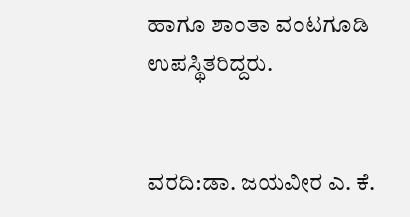ಹಾಗೂ ಶಾಂತಾ ವಂಟಗೂಡಿ ಉಪಸ್ಥಿತರಿದ್ದರು.


ವರದಿ:ಡಾ. ಜಯವೀರ ಎ. ಕೆ.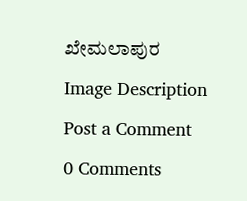ಖೇಮಲಾಪುರ

Image Description

Post a Comment

0 Comments